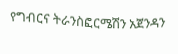የግብርና ትራንስፎርሜሽን አጀንዳን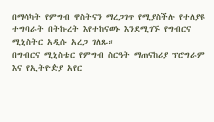በማሳካት የምግብ ዋስትናን ማረጋገጥ የሚያስችሉ የተለያዩ ተግባራት በትኩረት እየተከናወኑ እንደሚገኙ የግብርና ሚኒስትር አዲሱ አረጋ ገለጹ።
በግብርና ሚኒስቴር የምግብ ስርዓት ማጠናከሪያ ፕሮግራም እና የኢትዮዽያ አየር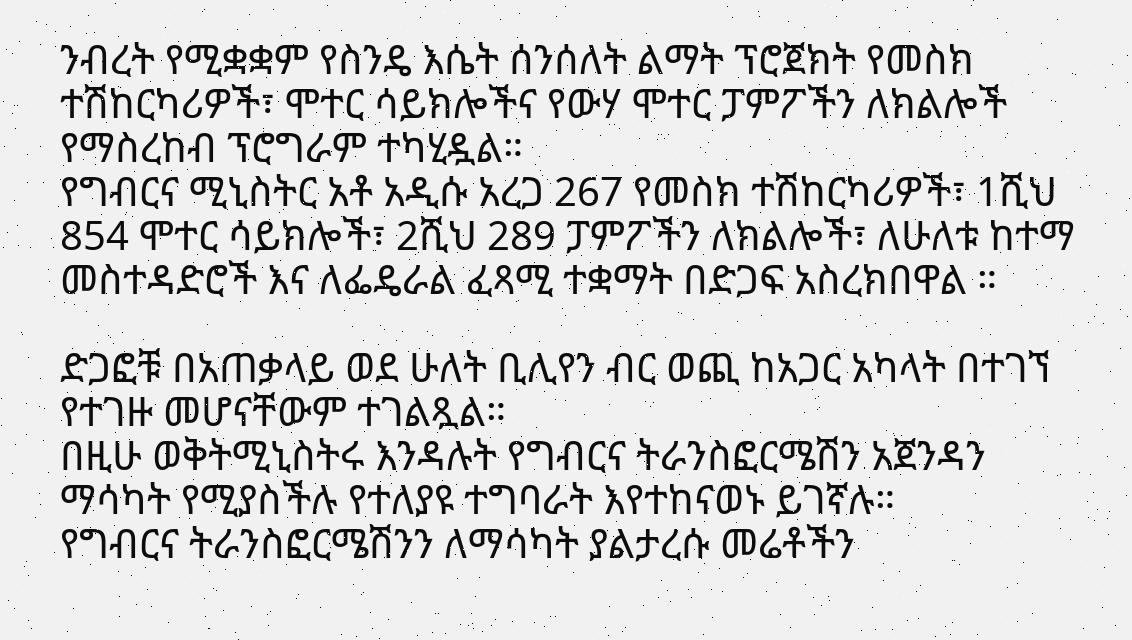ንብረት የሚቋቋም የስንዴ እሴት ሰንሰለት ልማት ፕሮጀክት የመስክ ተሽከርካሪዎች፣ ሞተር ሳይክሎችና የውሃ ሞተር ፓምፖችን ለክልሎች የማስረከብ ፕሮግራም ተካሂዷል።
የግብርና ሚኒስትር አቶ አዲሱ አረጋ 267 የመስክ ተሽከርካሪዎች፣ 1ሺህ 854 ሞተር ሳይክሎች፣ 2ሺህ 289 ፓምፖችን ለክልሎች፣ ለሁለቱ ከተማ መስተዳድሮች እና ለፌዴራል ፈጻሚ ተቋማት በድጋፍ አስረክበዋል ።

ድጋፎቹ በአጠቃላይ ወደ ሁለት ቢሊየን ብር ወጪ ከአጋር አካላት በተገኘ የተገዙ መሆናቸውም ተገልጿል።
በዚሁ ወቅትሚኒስትሩ እንዳሉት የግብርና ትራንስፎርሜሽን አጀንዳን ማሳካት የሚያስችሉ የተለያዩ ተግባራት እየተከናወኑ ይገኛሉ።
የግብርና ትራንስፎርሜሽንን ለማሳካት ያልታረሱ መሬቶችን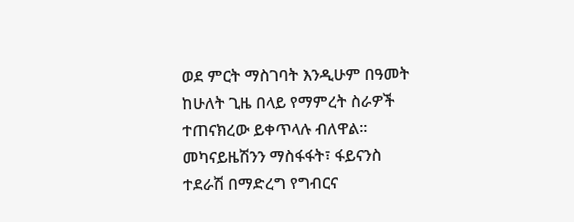ወደ ምርት ማስገባት እንዲሁም በዓመት ከሁለት ጊዜ በላይ የማምረት ስራዎች ተጠናክረው ይቀጥላሉ ብለዋል።
መካናይዜሽንን ማስፋፋት፣ ፋይናንስ ተደራሽ በማድረግ የግብርና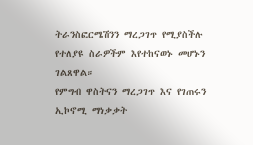ትራንስፎርሜሽንን ማረጋገጥ የሚያስችሉ የተለያዩ ስራዎችም እየተከናወኑ መሆኑን ገልጸዋል።
የምግብ ዋስትናን ማረጋገጥ እና የገጠሩን ኢኮኖሚ ማነቃቃት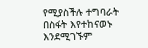የሚያስችሉ ተግባራት በስፋት እየተከናወኑ እንደሚገኙም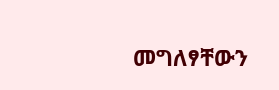መግለፃቸውን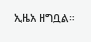ኢዜአ ዘግቧል።